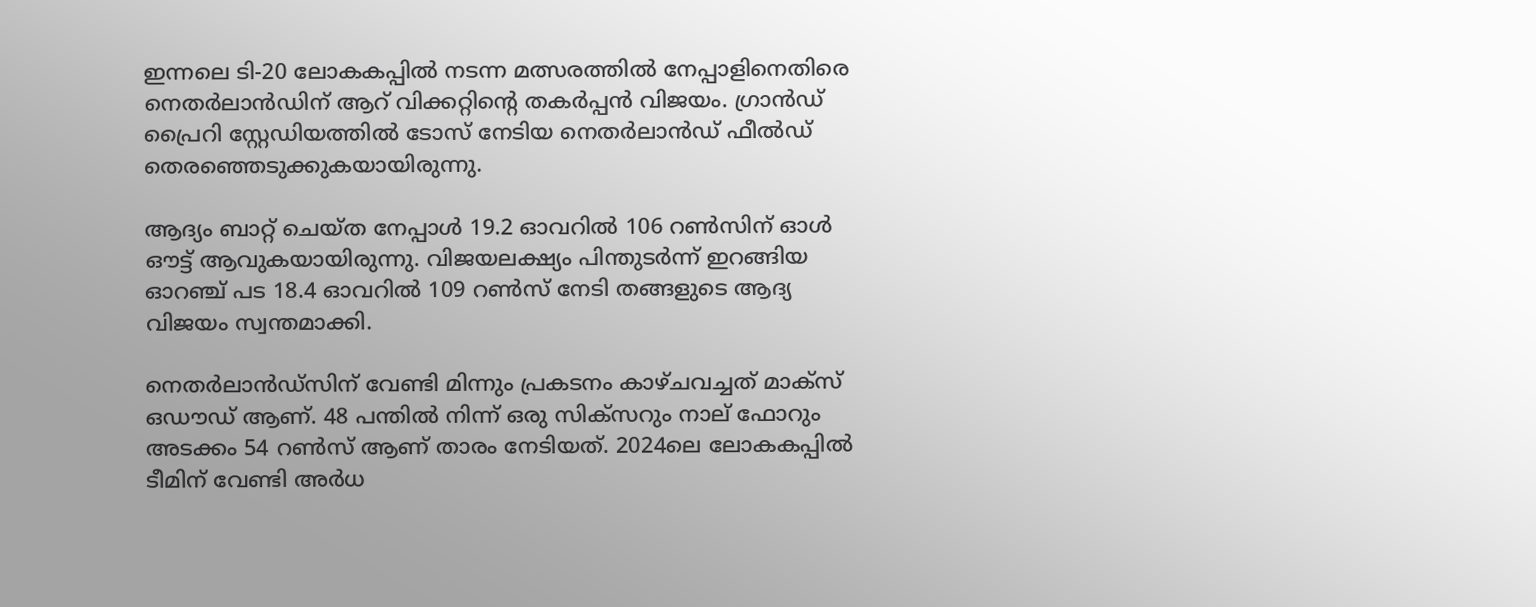ഇന്നലെ ടി-20 ലോകകപ്പില്‍ നടന്ന മത്സരത്തില്‍ നേപ്പാളിനെതിരെ നെതര്‍ലാന്‍ഡിന് ആറ് വിക്കറ്റിന്റെ തകര്‍പ്പന്‍ വിജയം. ഗ്രാന്‍ഡ് പ്രൈറി സ്റ്റേഡിയത്തില്‍ ടോസ് നേടിയ നെതര്‍ലാന്‍ഡ് ഫീല്‍ഡ് തെരഞ്ഞെടുക്കുകയായിരുന്നു.

ആദ്യം ബാറ്റ് ചെയ്ത നേപ്പാള്‍ 19.2 ഓവറില്‍ 106 റണ്‍സിന് ഓള്‍ ഔട്ട് ആവുകയായിരുന്നു. വിജയലക്ഷ്യം പിന്തുടര്‍ന്ന് ഇറങ്ങിയ ഓറഞ്ച് പട 18.4 ഓവറില്‍ 109 റണ്‍സ് നേടി തങ്ങളുടെ ആദ്യ വിജയം സ്വന്തമാക്കി.

നെതര്‍ലാന്‍ഡ്സിന് വേണ്ടി മിന്നും പ്രകടനം കാഴ്ചവച്ചത് മാക്സ് ഒഡൗഡ് ആണ്. 48 പന്തില്‍ നിന്ന് ഒരു സിക്സറും നാല് ഫോറും അടക്കം 54 റണ്‍സ് ആണ് താരം നേടിയത്. 2024ലെ ലോകകപ്പില്‍ ടീമിന് വേണ്ടി അര്‍ധ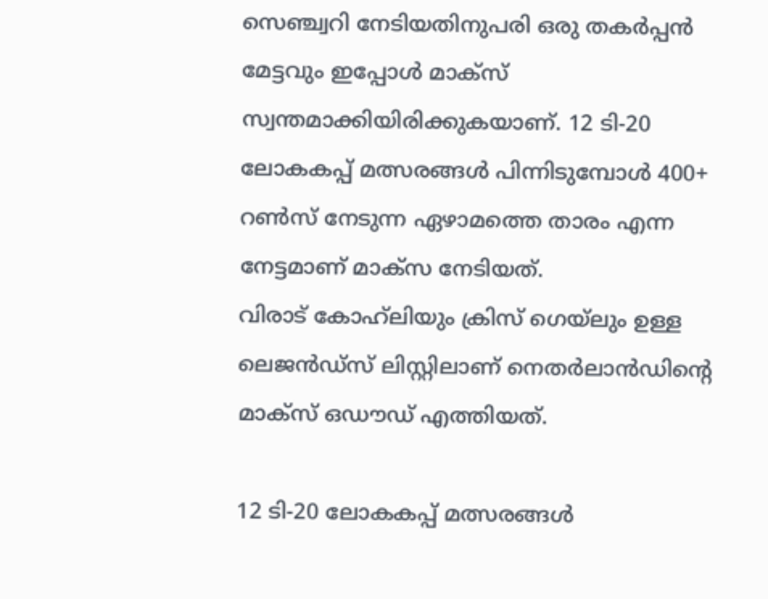സെഞ്ച്വറി നേടിയതിനുപരി ഒരു തകര്‍പ്പന്‍ മേട്ടവും ഇപ്പോള്‍ മാക്‌സ് സ്വന്തമാക്കിയിരിക്കുകയാണ്. 12 ടി-20 ലോകകപ്പ് മത്സരങ്ങള്‍ പിന്നിടുമ്പോള്‍ 400+ റണ്‍സ് നേടുന്ന ഏഴാമത്തെ താരം എന്ന നേട്ടമാണ് മാക്‌സ നേടിയത്.
വിരാട് കോഹ്‌ലിയും ക്രിസ് ഗെയ്‌ലും ഉള്ള ലെജന്‍ഡ്‌സ് ലിസ്റ്റിലാണ് നെതര്‍ലാന്‍ഡിന്റെ മാക്‌സ് ഒഡൗഡ് എത്തിയത്.

12 ടി-20 ലോകകപ്പ് മത്സരങ്ങള്‍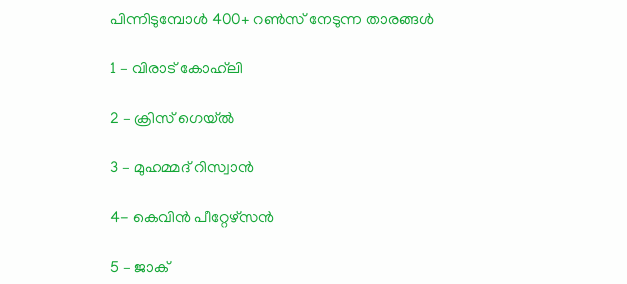പിന്നിടുമ്പോള്‍ 400+ റണ്‍സ് നേടുന്ന താരങ്ങള്‍

1 – വിരാട് കോഹ്‌ലി

2 – ക്രിസ് ഗെയ്ല്‍

3 – മുഹമ്മദ് റിസ്വാന്‍

4- കെവിന്‍ പീറ്റേഴ്‌സന്‍

5 – ജാക്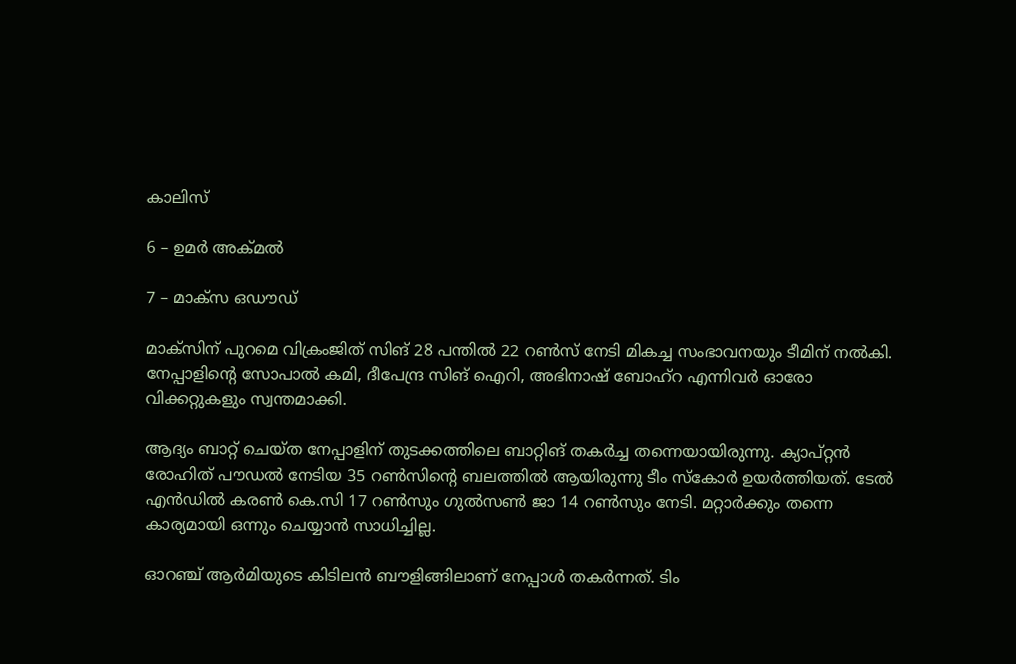കാലിസ്

6 – ഉമര്‍ അക്മല്‍

7 – മാക്‌സ ഒഡൗഡ്

മാക്‌സിന് പുറമെ വിക്രംജിത് സിങ് 28 പന്തില്‍ 22 റണ്‍സ് നേടി മികച്ച സംഭാവനയും ടീമിന് നല്‍കി. നേപ്പാളിന്റെ സോപാല്‍ കമി, ദീപേന്ദ്ര സിങ് ഐറി, അഭിനാഷ് ബോഹ്റ എന്നിവര്‍ ഓരോ വിക്കറ്റുകളും സ്വന്തമാക്കി.

ആദ്യം ബാറ്റ് ചെയ്ത നേപ്പാളിന് തുടക്കത്തിലെ ബാറ്റിങ് തകര്‍ച്ച തന്നെയായിരുന്നു. ക്യാപ്റ്റന്‍ രോഹിത് പൗഡല്‍ നേടിയ 35 റണ്‍സിന്റെ ബലത്തില്‍ ആയിരുന്നു ടീം സ്‌കോര്‍ ഉയര്‍ത്തിയത്. ടേല്‍ എന്‍ഡില്‍ കരണ്‍ കെ.സി 17 റണ്‍സും ഗുല്‍സണ്‍ ജാ 14 റണ്‍സും നേടി. മറ്റാര്‍ക്കും തന്നെ കാര്യമായി ഒന്നും ചെയ്യാന്‍ സാധിച്ചില്ല.

ഓറഞ്ച് ആര്‍മിയുടെ കിടിലന്‍ ബൗളിങ്ങിലാണ് നേപ്പാള്‍ തകര്‍ന്നത്. ടിം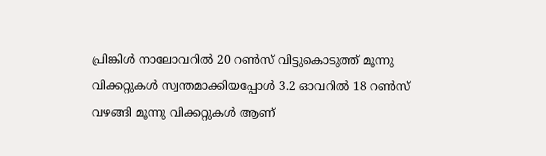പ്രിങ്കിള്‍ നാലോവറില്‍ 20 റണ്‍സ് വിട്ടുകൊടുത്ത് മൂന്നു വിക്കറ്റുകള്‍ സ്വന്തമാക്കിയപ്പോള്‍ 3.2 ഓവറില്‍ 18 റണ്‍സ് വഴങ്ങി മൂന്നു വിക്കറ്റുകള്‍ ആണ്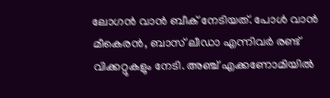ലോഗന്‍ വാന്‍ ബീക് നേടിയത്. പോള്‍ വാന്‍ മീകെരന്‍, ബാസ് ലീഡാ എന്നിവര്‍ രണ്ട് വിക്കറ്റുകളും നേടി. അഞ്ച് എക്കണോമിയില്‍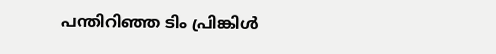പന്തിറിഞ്ഞ ടിം പ്രിങ്കിള്‍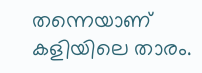തന്നെയാണ് കളിയിലെ താരം.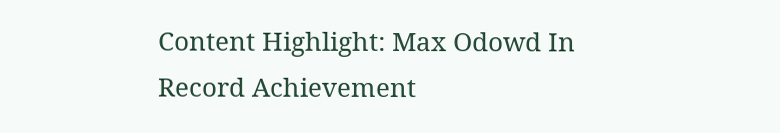Content Highlight: Max Odowd In Record Achievement